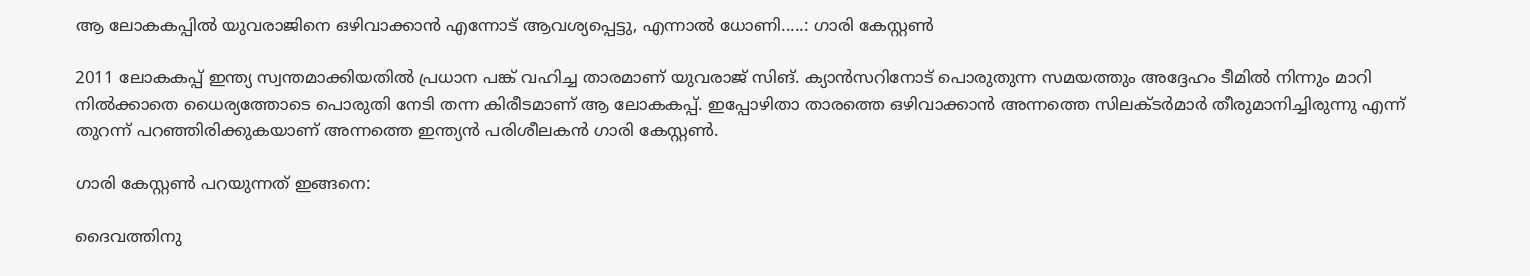ആ ലോകകപ്പിൽ യുവരാജിനെ ഒഴിവാക്കാൻ എന്നോട് ആവശ്യപ്പെട്ടു, എന്നാൽ ധോണി.....: ഗാരി കേസ്റ്റണ്‍

2011 ലോകകപ്പ് ഇന്ത്യ സ്വന്തമാക്കിയതിൽ പ്രധാന പങ്ക് വഹിച്ച താരമാണ് യുവരാജ് സിങ്. ക്യാൻസറിനോട് പൊരുതുന്ന സമയത്തും അദ്ദേഹം ടീമിൽ നിന്നും മാറി നിൽക്കാതെ ധൈര്യത്തോടെ പൊരുതി നേടി തന്ന കിരീടമാണ് ആ ലോകകപ്പ്. ഇപ്പോഴിതാ താരത്തെ ഒഴിവാക്കാൻ അന്നത്തെ സിലക്ടർമാർ തീരുമാനിച്ചിരുന്നു എന്ന് തുറന്ന് പറഞ്ഞിരിക്കുകയാണ് അന്നത്തെ ഇന്ത്യൻ പരിശീലകൻ ഗാരി കേസ്റ്റണ്‍.

ഗാരി കേസ്റ്റണ്‍ പറയുന്നത് ഇങ്ങനെ:

ദൈവത്തിനു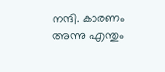നന്ദി. കാരണം അന്നു എന്തും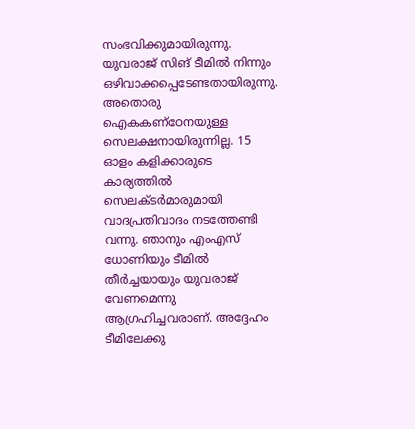സംഭവിക്കുമായിരുന്നു. യുവരാജ് സിങ് ടീമില്‍ നിന്നും ഒഴിവാക്കപ്പെടേണ്ടതായിരുന്നു. അതൊരു ഐകകണ്‌ഠേനയുള്ള സെലക്ഷനായിരുന്നില്ല. 15 ഓളം കളിക്കാരുടെ കാര്യത്തില്‍ സെലക്ടര്‍മാരുമായി വാദപ്രതിവാദം നടത്തേണ്ടി വന്നു. ഞാനും എംഎസ് ധോണിയും ടീമില്‍ തീര്‍ച്ചയായും യുവരാജ് വേണമെന്നു ആഗ്രഹിച്ചവരാണ്. അദ്ദേഹം ടീമിലേക്കു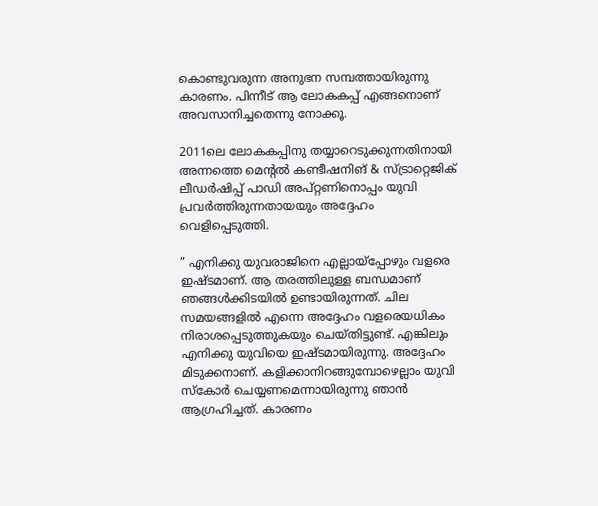കൊണ്ടുവരുന്ന അനുഭന സമ്പത്തായിരുന്നു കാരണം. പിന്നീട് ആ ലോകകപ്പ് എങ്ങനൊണ് അവസാനിച്ചതെന്നു നോക്കൂ.

2011ലെ ലോകകപ്പിനു തയ്യാറെടുക്കുന്നതിനായി അന്നത്തെ മെന്റല്‍ കണ്ടീഷനിങ് & സ്ട്രാറ്റെജിക് ലീഡര്‍ഷിപ്പ് പാഡി അപ്റ്റണിനൊപ്പം യുവി പ്രവര്‍ത്തിരുന്നതായയും അദ്ദേഹം വെളിപ്പെടുത്തി.

” എനിക്കു യുവരാജിനെ എല്ലായ്‌പ്പോഴും വളരെ ഇഷ്ടമാണ്. ആ തരത്തിലുള്ള ബന്ധമാണ് ഞങ്ങള്‍ക്കിടയില്‍ ഉണ്ടായിരുന്നത്. ചില സമയങ്ങളില്‍ എന്നെ അദ്ദേഹം വളരെയധികം നിരാശപ്പെടുത്തുകയും ചെയ്തിട്ടുണ്ട്. എങ്കിലും എനിക്കു യുവിയെ ഇഷ്ടമായിരുന്നു. അദ്ദേഹം മിടുക്കനാണ്. കളിക്കാനിറങ്ങുമ്പോഴെല്ലാം യുവി സ്‌കോര്‍ ചെയ്യണമെന്നായിരുന്നു ഞാന്‍ ആഗ്രഹിച്ചത്. കാരണം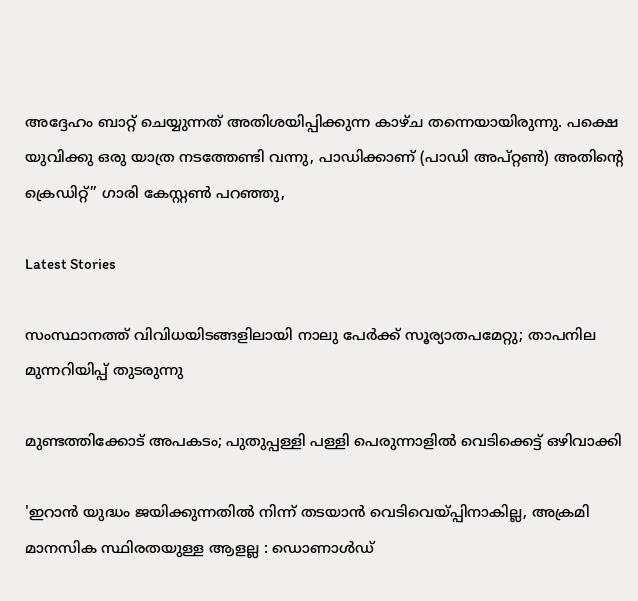അദ്ദേഹം ബാറ്റ് ചെയ്യുന്നത് അതിശയിപ്പിക്കുന്ന കാഴ്ച തന്നെയായിരുന്നു. പക്ഷെ യുവിക്കു ഒരു യാത്ര നടത്തേണ്ടി വന്നു, പാഡിക്കാണ് (പാഡി അപ്റ്റണ്‍) അതിന്റെ ക്രെഡിറ്റ്” ഗാരി കേസ്റ്റണ്‍ പറഞ്ഞു,

Latest Stories

സംസ്ഥാനത്ത് വിവിധയിടങ്ങളിലായി നാലു പേർക്ക് സൂര്യാതപമേറ്റു; താപനില മുന്നറിയിപ്പ് തുടരുന്നു

മുണ്ടത്തിക്കോട് അപകടം; പുതുപ്പള്ളി പള്ളി പെരുന്നാളിൽ വെടിക്കെട്ട് ഒഴിവാക്കി

'ഇറാൻ യുദ്ധം ജയിക്കുന്നതിൽ നിന്ന് തടയാൻ വെടിവെയ്പ്പിനാകില്ല, അക്രമി മാനസിക സ്ഥിരതയുള്ള ആളല്ല : ഡൊണാൾഡ്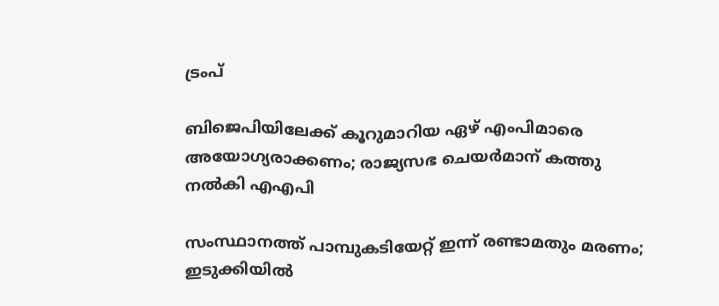ട്രംപ്

ബിജെപിയിലേക്ക് കൂറുമാറിയ ഏഴ് എംപിമാരെ അയോഗ്യരാക്കണം; രാജ്യസഭ ചെയർമാന് കത്തു നൽകി എഎപി

സംസ്ഥാനത്ത് പാമ്പുകടിയേറ്റ് ഇന്ന് രണ്ടാമതും മരണം; ഇടുക്കിയിൽ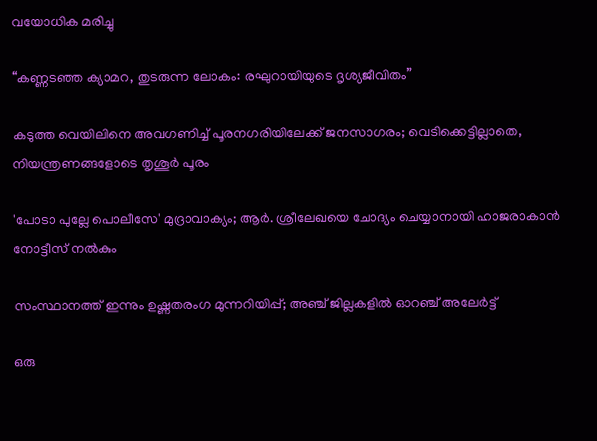വയോധിക മരിച്ചു

“കണ്ണടഞ്ഞ ക്യാമറ, തുടരുന്ന ലോകം: രഘുറായിയുടെ ദൃശ്യജീവിതം”

കടുത്ത വെയിലിനെ അവഗണിച്ച് പൂരനഗരിയിലേക്ക് ജനസാഗരം; വെടിക്കെട്ടില്ലാതെ, നിയന്ത്രണങ്ങളോടെ തൃശൂർ പൂരം

'പോടാ പുല്ലേ പൊലീസേ' മുദ്രാവാക്യം; ആർ. ശ്രീലേഖയെ ചോദ്യം ചെയ്യാനായി ഹാജരാകാൻ നോട്ടീസ് നൽകും

സംസ്ഥാനത്ത് ഇന്നും ഉഷ്ണതരംഗ മുന്നറിയിപ്പ്; അഞ്ച് ജില്ലകളിൽ ഓറഞ്ച് അലേർട്ട്

ഒരു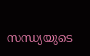സന്ധ്യയുടെ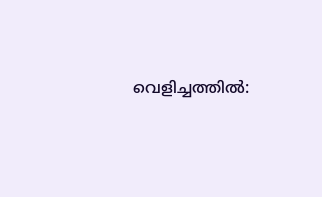വെളിച്ചത്തിൽ: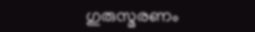ഗുരുസ്മരണം